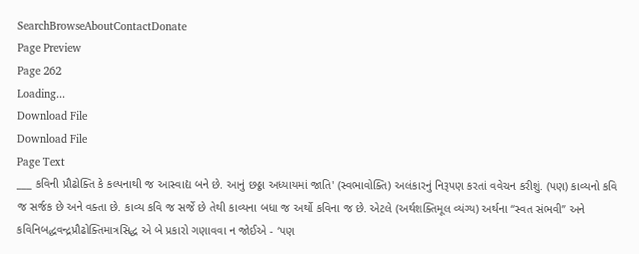SearchBrowseAboutContactDonate
Page Preview
Page 262
Loading...
Download File
Download File
Page Text
___ કવિની પ્રૌઢોક્તિ કે કલ્પનાથી જ આસ્વાદ્ય બને છે. આનું છઠ્ઠા અધ્યાયમાં જાતિ' (સ્વભાવોક્તિ) અલંકારનું નિરૂપણ કરતાં વવેચન કરીશું. (પણ) કાવ્યનો કવિ જ સર્જક છે અને વક્તા છે. કાવ્ય કવિ જ સર્જે છે તેથી કાવ્યના બધા જ અર્થો કવિના જ છે. એટલે (અર્થશક્તિમૂલ વ્યંગ્ય) અર્થના “સ્વત સંભવી” અને કવિનિબદ્ધવન્દ્રપ્રૌઢોક્તિમાત્રસિદ્ધ એ બે પ્રકારો ગણાવવા ન જોઈએ - ‘પણ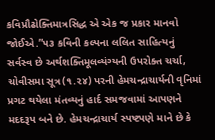કવિપ્રૌઢોક્તિમાત્રસિદ્ધ એ એક જ પ્રકાર માનવો જોઈએ.”૫૩ કવિની કલ્પના લલિત સાહિત્યનું સર્વસ્વ છે અર્થશક્તિમૂલવ્યંગ્યની ઉપરોક્ત ચર્ચા, ચોવીસમા સૂત્ર(૧.૨૪) પરની હેમચન્દ્રાચાર્યની વૃનિમાં પ્રગટ થયેલા મંતવ્યનું હાર્દ સમજવામાં આપણને મદદરૂપ બને છે. હેમચન્દ્રાચાર્ય સ્પષ્ટપણે માને છે કે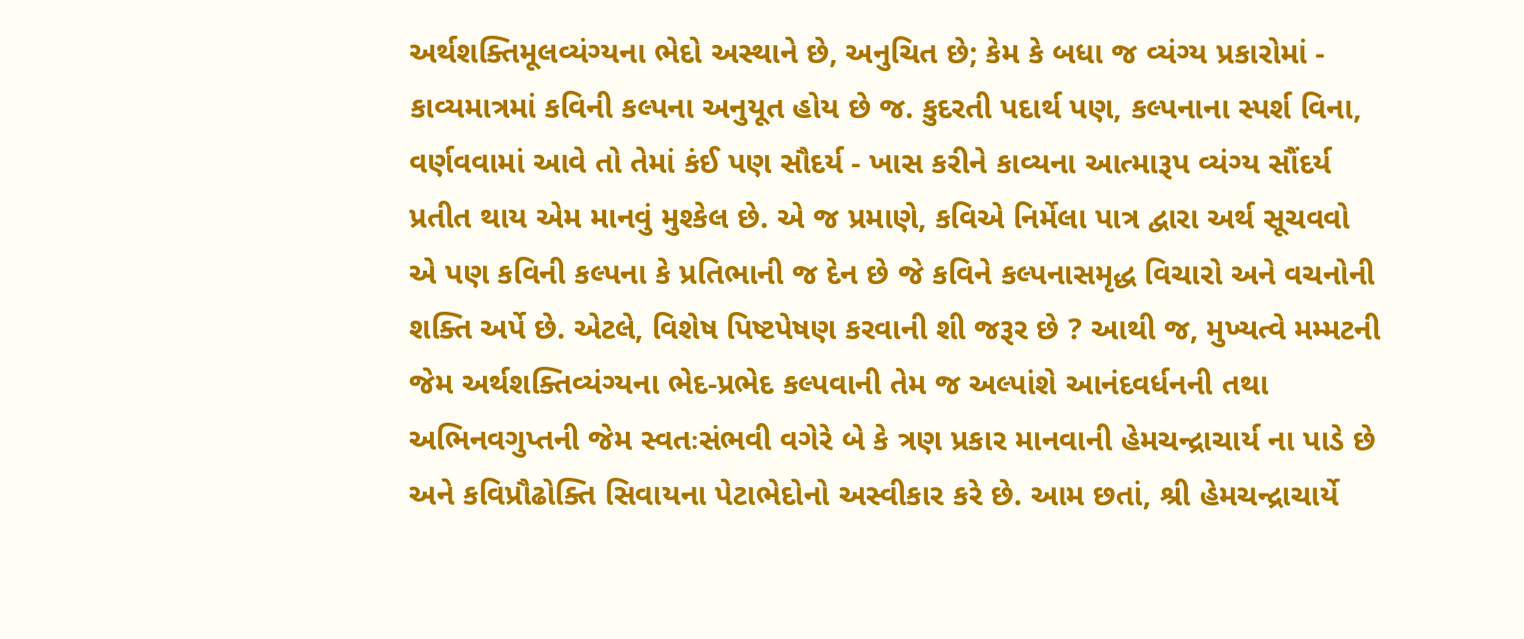અર્થશક્તિમૂલવ્યંગ્યના ભેદો અસ્થાને છે, અનુચિત છે; કેમ કે બધા જ વ્યંગ્ય પ્રકારોમાં - કાવ્યમાત્રમાં કવિની કલ્પના અનુયૂત હોય છે જ. કુદરતી પદાર્થ પણ, કલ્પનાના સ્પર્શ વિના, વર્ણવવામાં આવે તો તેમાં કંઈ પણ સૌદર્ય - ખાસ કરીને કાવ્યના આત્મારૂપ વ્યંગ્ય સૌંદર્ય પ્રતીત થાય એમ માનવું મુશ્કેલ છે. એ જ પ્રમાણે, કવિએ નિર્મેલા પાત્ર દ્વારા અર્થ સૂચવવો એ પણ કવિની કલ્પના કે પ્રતિભાની જ દેન છે જે કવિને કલ્પનાસમૃદ્ધ વિચારો અને વચનોની શક્તિ અર્પે છે. એટલે, વિશેષ પિષ્ટપેષણ કરવાની શી જરૂર છે ? આથી જ, મુખ્યત્વે મમ્મટની જેમ અર્થશક્તિવ્યંગ્યના ભેદ-પ્રભેદ કલ્પવાની તેમ જ અલ્પાંશે આનંદવર્ધનની તથા અભિનવગુપ્તની જેમ સ્વતઃસંભવી વગેરે બે કે ત્રણ પ્રકાર માનવાની હેમચન્દ્રાચાર્ય ના પાડે છે અને કવિપ્રૌઢોક્તિ સિવાયના પેટાભેદોનો અસ્વીકાર કરે છે. આમ છતાં, શ્રી હેમચન્દ્રાચાર્યે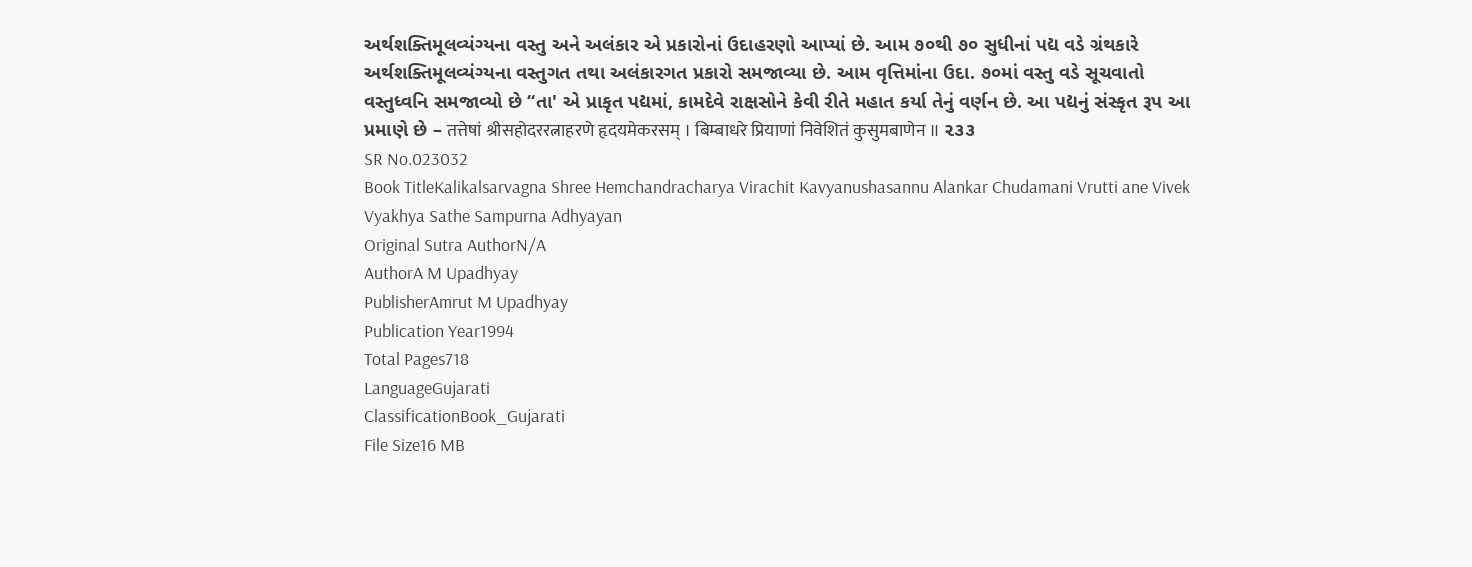અર્થશક્તિમૂલવ્યંગ્યના વસ્તુ અને અલંકાર એ પ્રકારોનાં ઉદાહરણો આપ્યાં છે. આમ ૭૦થી ૭૦ સુધીનાં પદ્ય વડે ગ્રંથકારે અર્થશક્તિમૂલવ્યંગ્યના વસ્તુગત તથા અલંકારગત પ્રકારો સમજાવ્યા છે. આમ વૃત્તિમાંના ઉદા. ૭૦માં વસ્તુ વડે સૂચવાતો વસ્તુધ્વનિ સમજાવ્યો છે “તા' એ પ્રાકૃત પદ્યમાં, કામદેવે રાક્ષસોને કેવી રીતે મહાત કર્યા તેનું વર્ણન છે. આ પદ્યનું સંસ્કૃત રૂપ આ પ્રમાણે છે – तत्तेषां श्रीसहोदररत्नाहरणे हृदयमेकरसम् । बिम्बाधरे प्रियाणां निवेशितं कुसुमबाणेन ॥ ૨૩૩
SR No.023032
Book TitleKalikalsarvagna Shree Hemchandracharya Virachit Kavyanushasannu Alankar Chudamani Vrutti ane Vivek Vyakhya Sathe Sampurna Adhyayan
Original Sutra AuthorN/A
AuthorA M Upadhyay
PublisherAmrut M Upadhyay
Publication Year1994
Total Pages718
LanguageGujarati
ClassificationBook_Gujarati
File Size16 MB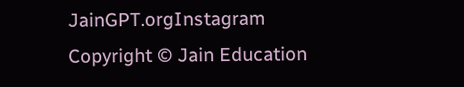JainGPT.orgInstagram
Copyright © Jain Education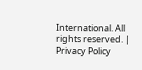International. All rights reserved. | Privacy Policy